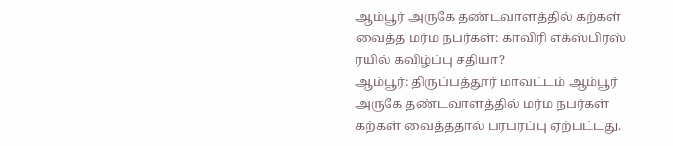ஆம்பூர் அருகே தண்டவாளத்தில் கற்கள் வைத்த மர்ம நபர்கள்: காவிரி எக்ஸ்பிரஸ் ரயில் கவிழ்ப்பு சதியா?
ஆம்பூர்: திருப்பத்தூர் மாவட்டம் ஆம்பூர் அருகே தண்டவாளத்தில் மர்ம நபர்கள் கற்கள் வைத்ததால் பரபரப்பு ஏற்பட்டது.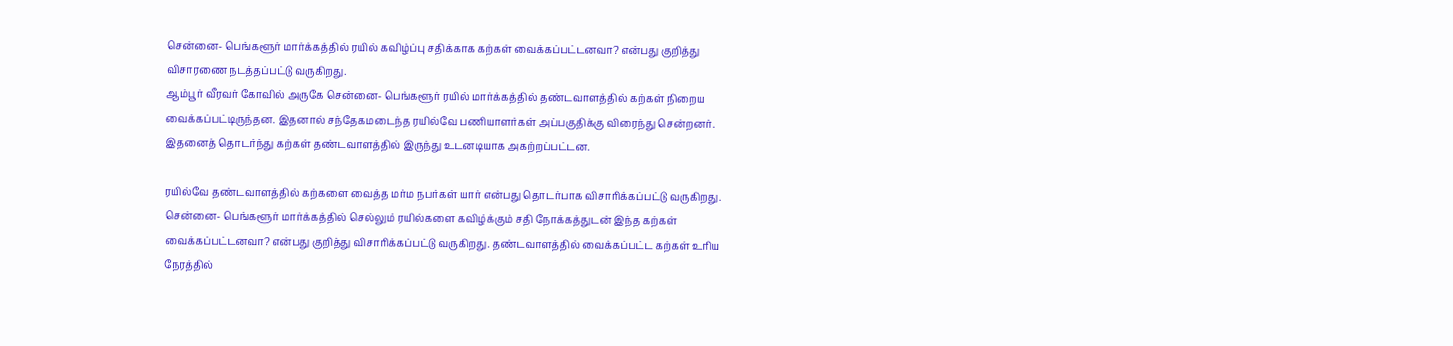சென்னை- பெங்களூர் மார்க்கத்தில் ரயில் கவிழ்ப்பு சதிக்காக கற்கள் வைக்கப்பட்டனவா? என்பது குறித்து விசாரணை நடத்தப்பட்டு வருகிறது.
ஆம்பூர் வீரவர் கோவில் அருகே சென்னை- பெங்களூர் ரயில் மார்க்கத்தில் தண்டவாளத்தில் கற்கள் நிறைய வைக்கப்பட்டிருந்தன. இதனால் சந்தேகமடைந்த ரயில்வே பணியாளர்கள் அப்பகுதிக்கு விரைந்து சென்றனர். இதனைத் தொடர்ந்து கற்கள் தண்டவாளத்தில் இருந்து உடனடியாக அகற்றப்பட்டன.

ரயில்வே தண்டவாளத்தில் கற்களை வைத்த மர்ம நபர்கள் யார் என்பது தொடர்பாக விசாரிக்கப்பட்டு வருகிறது. சென்னை- பெங்களூர் மார்க்கத்தில் செல்லும் ரயில்களை கவிழ்க்கும் சதி நோக்கத்துடன் இந்த கற்கள் வைக்கப்பட்டனவா? என்பது குறித்து விசாரிக்கப்பட்டு வருகிறது. தண்டவாளத்தில் வைக்கப்பட்ட கற்கள் உரிய நேரத்தில்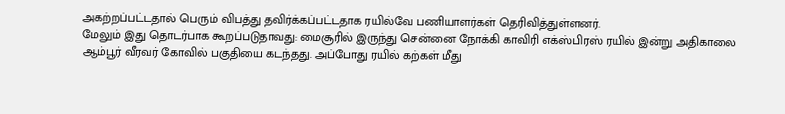அகற்றப்பட்டதால் பெரும் விபத்து தவிர்க்கப்பட்டதாக ரயில்வே பணியாளர்கள் தெரிவித்துள்ளனர்.
மேலும் இது தொடர்பாக கூறப்படுதாவது: மைசூரில் இருந்து சென்னை நோக்கி காவிரி எக்ஸ்பிரஸ் ரயில் இன்று அதிகாலை ஆம்பூர் வீரவர் கோவில் பகுதியை கடந்தது. அப்போது ரயில் கற்கள் மீது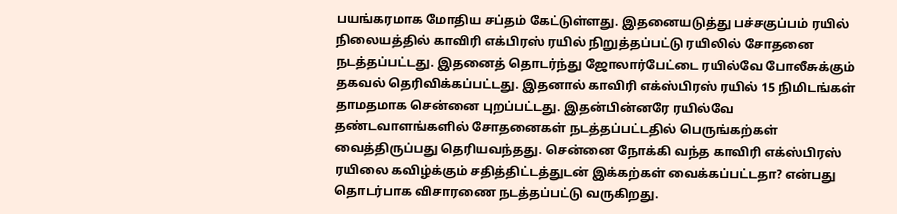பயங்கரமாக மோதிய சப்தம் கேட்டுள்ளது. இதனையடுத்து பச்சகுப்பம் ரயில் நிலையத்தில் காவிரி எக்பிரஸ் ரயில் நிறுத்தப்பட்டு ரயிலில் சோதனை நடத்தப்பட்டது. இதனைத் தொடர்ந்து ஜோலார்பேட்டை ரயில்வே போலீசுக்கும் தகவல் தெரிவிக்கப்பட்டது. இதனால் காவிரி எக்ஸ்பிரஸ் ரயில் 15 நிமிடங்கள் தாமதமாக சென்னை புறப்பட்டது. இதன்பின்னரே ரயில்வே தண்டவாளங்களில் சோதனைகள் நடத்தப்பட்டதில் பெருங்கற்கள் வைத்திருப்பது தெரியவந்தது. சென்னை நோக்கி வந்த காவிரி எக்ஸ்பிரஸ் ரயிலை கவிழ்க்கும் சதித்திட்டத்துடன் இக்கற்கள் வைக்கப்பட்டதா? என்பது தொடர்பாக விசாரணை நடத்தப்பட்டு வருகிறது.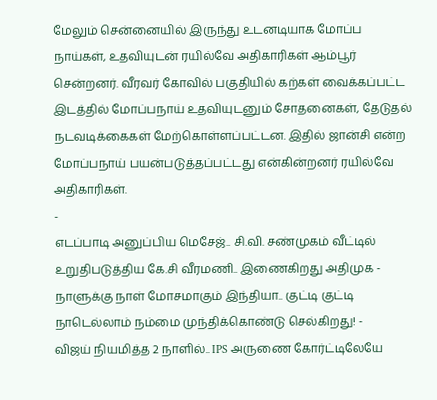மேலும் சென்னையில் இருந்து உடனடியாக மோப்ப நாய்கள், உதவியுடன் ரயில்வே அதிகாரிகள் ஆம்பூர் சென்றனர். வீரவர் கோவில் பகுதியில் கற்கள் வைக்கப்பட்ட இடத்தில் மோப்பநாய் உதவியுடனும் சோதனைகள், தேடுதல் நடவடிக்கைகள் மேற்கொள்ளப்பட்டன. இதில் ஜான்சி என்ற மோப்பநாய் பயன்படுத்தப்பட்டது என்கின்றனர் ரயில்வே அதிகாரிகள்.
-
எடப்பாடி அனுப்பிய மெசேஜ்.. சி.வி. சண்முகம் வீட்டில் உறுதிபடுத்திய கே.சி வீரமணி.. இணைகிறது அதிமுக -
நாளுக்கு நாள் மோசமாகும் இந்தியா.. குட்டி குட்டி நாடெல்லாம் நம்மை முந்திக்கொண்டு செல்கிறது! -
விஜய் நியமித்த 2 நாளில்.. IPS அருணை கோர்ட்டிலேயே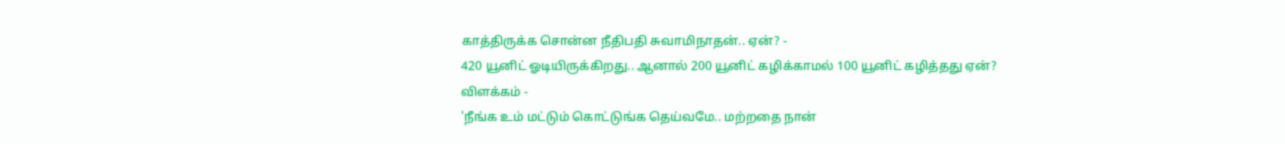காத்திருக்க சொன்ன நீதிபதி சுவாமிநாதன்.. ஏன்? -
420 யூனிட் ஓடியிருக்கிறது.. ஆனால் 200 யூனிட் கழிக்காமல் 100 யூனிட் கழித்தது ஏன்? விளக்கம் -
'நீங்க உம் மட்டும் கொட்டுங்க தெய்வமே.. மற்றதை நான்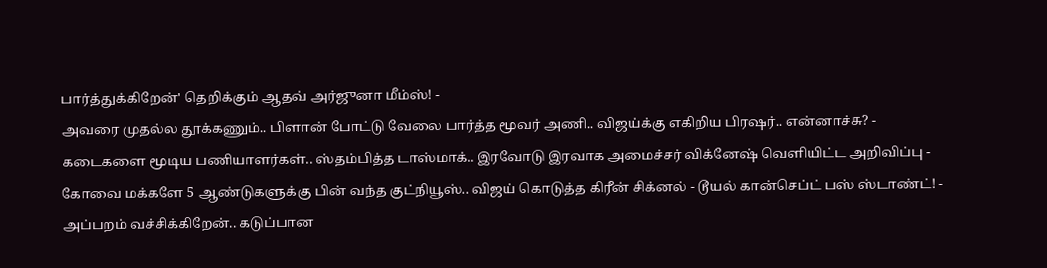பார்த்துக்கிறேன்' தெறிக்கும் ஆதவ் அர்ஜுனா மீம்ஸ்! -
அவரை முதல்ல தூக்கணும்.. பிளான் போட்டு வேலை பார்த்த மூவர் அணி.. விஜய்க்கு எகிறிய பிரஷர்.. என்னாச்சு? -
கடைகளை மூடிய பணியாளர்கள்.. ஸ்தம்பித்த டாஸ்மாக்.. இரவோடு இரவாக அமைச்சர் விக்னேஷ் வெளியிட்ட அறிவிப்பு -
கோவை மக்களே 5 ஆண்டுகளுக்கு பின் வந்த குட்நியூஸ்.. விஜய் கொடுத்த கிரீன் சிக்னல் - டூயல் கான்செப்ட் பஸ் ஸ்டாண்ட்! -
அப்பறம் வச்சிக்கிறேன்.. கடுப்பான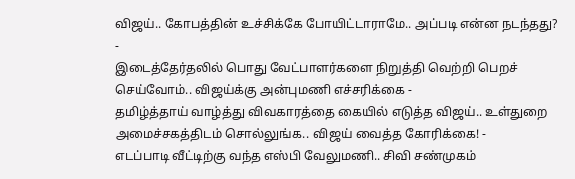விஜய்.. கோபத்தின் உச்சிக்கே போயிட்டாராமே.. அப்படி என்ன நடந்தது? -
இடைத்தேர்தலில் பொது வேட்பாளர்களை நிறுத்தி வெற்றி பெறச் செய்வோம்.. விஜய்க்கு அன்புமணி எச்சரிக்கை -
தமிழ்த்தாய் வாழ்த்து விவகாரத்தை கையில் எடுத்த விஜய்.. உள்துறை அமைச்சகத்திடம் சொல்லுங்க.. விஜய் வைத்த கோரிக்கை! -
எடப்பாடி வீட்டிற்கு வந்த எஸ்பி வேலுமணி.. சிவி சண்முகம்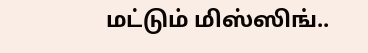மட்டும் மிஸ்ஸிங்..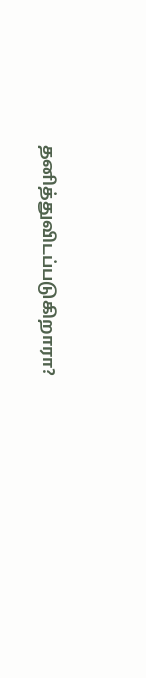தனித்துவிடப்படுகிறாரா?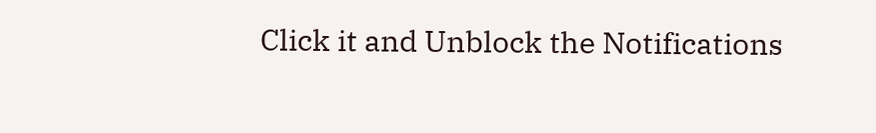Click it and Unblock the Notifications